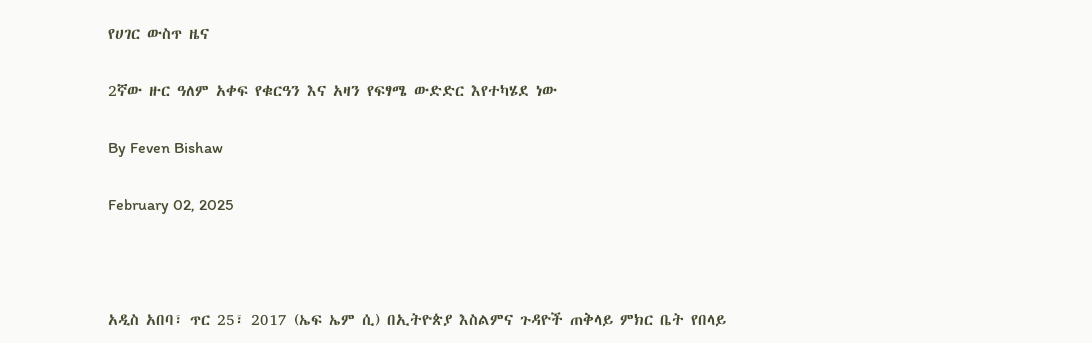የሀገር ውስጥ ዜና

2ኛው ዙር ዓለም አቀፍ የቁርዓን እና አዛን የፍፃሜ ውድድር እየተካሄደ ነው

By Feven Bishaw

February 02, 2025



አዲስ አበባ፣ ጥር 25፣ 2017 (ኤፍ ኤም ሲ) በኢትዮጵያ እስልምና ጉዳዮች ጠቅላይ ምክር ቤት የበላይ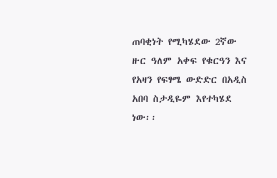ጠባቂነት የሚካሄደው 2ኛው ዙር ዓለም አቀፍ የቁርዓን እና የአዛን የፍፃሜ ውድድር በአዲስ አበባ ስታዲዬም እየተካሄደ ነው፡፡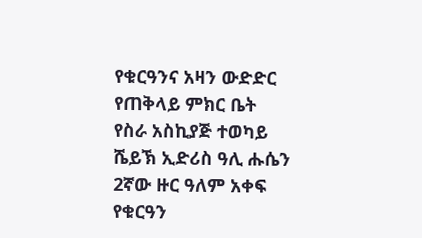የቁርዓንና አዛን ውድድር የጠቅላይ ምክር ቤት የስራ አስኪያጅ ተወካይ ሼይኽ ኢድሪስ ዓሊ ሑሴን 2ኛው ዙር ዓለም አቀፍ የቁርዓን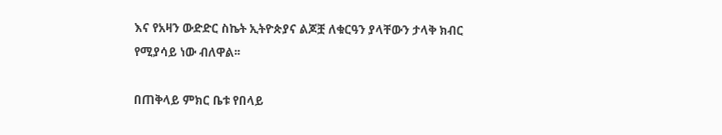እና የአዛን ውድድር ስኬት ኢትዮጵያና ልጆቿ ለቁርዓን ያላቸውን ታላቅ ክብር የሚያሳይ ነው ብለዋል፡፡

በጠቅላይ ምክር ቤቱ የበላይ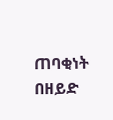ጠባቂነት በዘይድ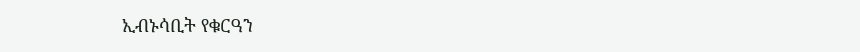ኢብኑሳቢት የቁርዓን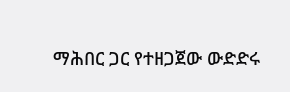ማሕበር ጋር የተዘጋጀው ውድድሩ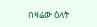በዛሬው ዕለት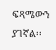ፍጻሜውን ያገኛል፡፡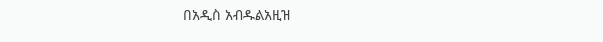በአዲስ አብዱልአዚዝ